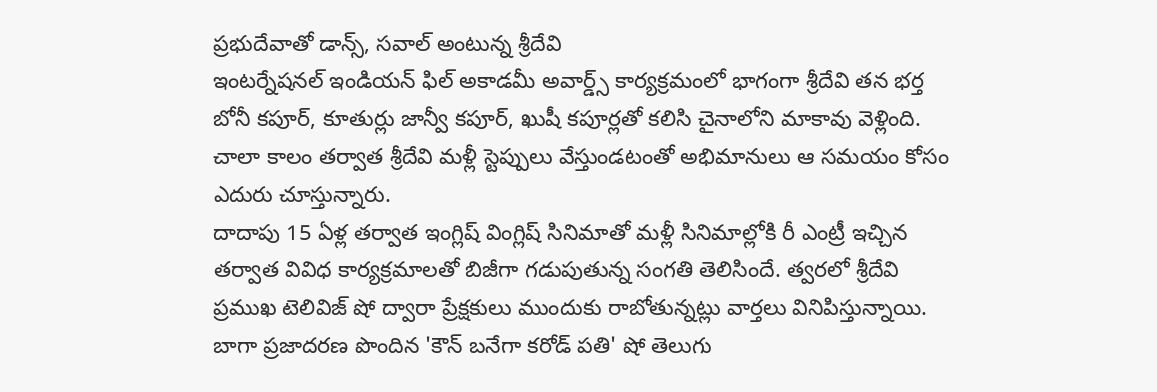ప్రభుదేవాతో డాన్స్, సవాల్ అంటున్న శ్రీదేవి
ఇంటర్నేషనల్ ఇండియన్ ఫిల్ అకాడమీ అవార్డ్స్ కార్యక్రమంలో భాగంగా శ్రీదేవి తన భర్త బోనీ కపూర్, కూతుర్లు జాన్వీ కపూర్, ఖుషీ కపూర్లతో కలిసి చైనాలోని మాకావు వెళ్లింది. చాలా కాలం తర్వాత శ్రీదేవి మళ్లీ స్టెప్పులు వేస్తుండటంతో అభిమానులు ఆ సమయం కోసం ఎదురు చూస్తున్నారు.
దాదాపు 15 ఏళ్ల తర్వాత ఇంగ్లిష్ వింగ్లిష్ సినిమాతో మళ్లీ సినిమాల్లోకి రీ ఎంట్రీ ఇచ్చిన తర్వాత వివిధ కార్యక్రమాలతో బిజీగా గడుపుతున్న సంగతి తెలిసిందే. త్వరలో శ్రీదేవి ప్రముఖ టెలివిజ్ షో ద్వారా ప్రేక్షకులు ముందుకు రాబోతున్నట్లు వార్తలు వినిపిస్తున్నాయి. బాగా ప్రజాదరణ పొందిన 'కౌన్ బనేగా కరోడ్ పతి' షో తెలుగు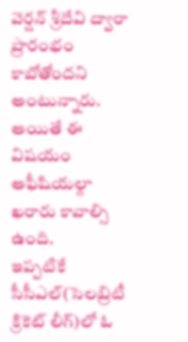వెర్షన్ శ్రీదేవి ద్వారా ప్రారంభం కాబోతోందని అంటున్నారు. అయితే ఈ విషయం అఫీషియల్గా ఖరారు కావాల్సి ఉంది.
ఇప్పటికే సీసీఎల్(సెలబ్రిటీ క్రికెట్ లీగ్)లో ఓ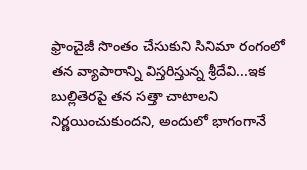ఫ్రాంచైజీ సొంతం చేసుకుని సినిమా రంగంలో తన వ్యాపారాన్ని విస్తరిస్తున్న శ్రీదేవి...ఇక బుల్లితెరపై తన సత్తా చాటాలని నిర్ణయించుకుందని, అందులో భాగంగానే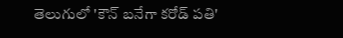తెలుగులో 'కౌన్ బనేగా కరోడ్ పతి'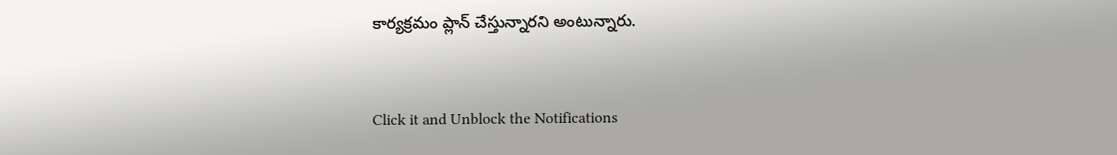కార్యక్రమం ప్లాన్ చేస్తున్నారని అంటున్నారు.


Click it and Unblock the Notifications